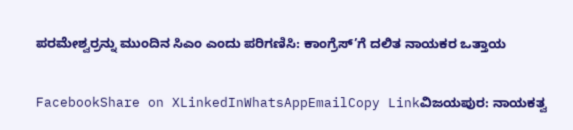ಪರಮೇಶ್ವರ್ರನ್ನು ಮುಂದಿನ ಸಿಎಂ ಎಂದು ಪರಿಗಣಿಸಿ: ಕಾಂಗ್ರೆಸ್’ಗೆ ದಲಿತ ನಾಯಕರ ಒತ್ತಾಯ

FacebookShare on XLinkedInWhatsAppEmailCopy Linkವಿಜಯಪುರ: ನಾಯಕತ್ವ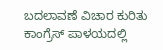ಬದಲಾವಣೆ ವಿಚಾರ ಕುರಿತು ಕಾಂಗ್ರೆಸ್ ಪಾಳಯದಲ್ಲಿ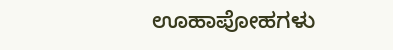ಊಹಾಪೋಹಗಳು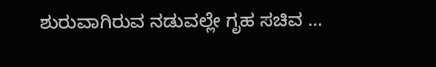ಶುರುವಾಗಿರುವ ನಡುವಲ್ಲೇ ಗೃಹ ಸಚಿವ …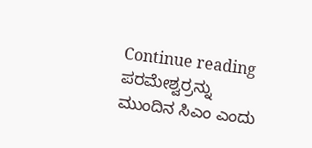Continue reading ಪರಮೇಶ್ವರ್ರನ್ನು ಮುಂದಿನ ಸಿಎಂ ಎಂದು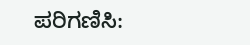ಪರಿಗಣಿಸಿ: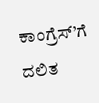ಕಾಂಗ್ರೆಸ್’ಗೆ ದಲಿತ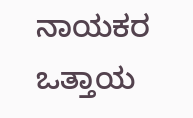ನಾಯಕರ ಒತ್ತಾಯ